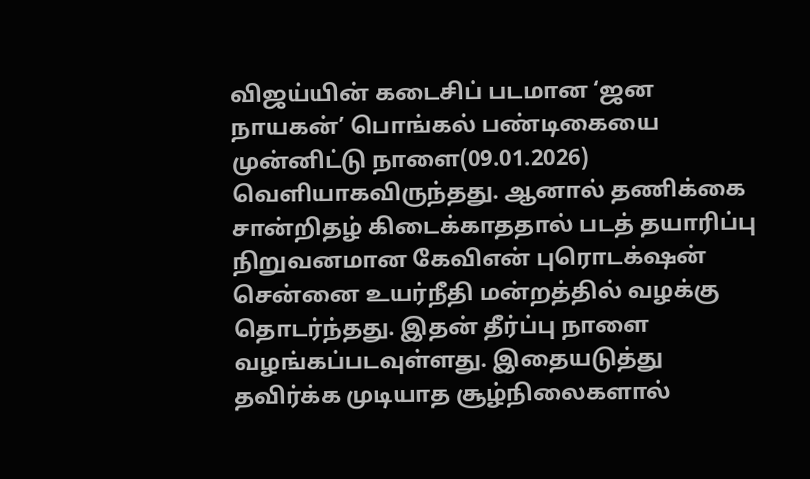விஜய்யின் கடைசிப் படமான ‘ஜன நாயகன்’ பொங்கல் பண்டிகையை முன்னிட்டு நாளை(09.01.2026) வெளியாகவிருந்தது. ஆனால் தணிக்கை சான்றிதழ் கிடைக்காததால் படத் தயாரிப்பு நிறுவனமான கேவிஎன் புரொடக்‌ஷன் சென்னை உயர்நீதி மன்றத்தில் வழக்கு தொடர்ந்தது. இதன் தீர்ப்பு நாளை வழங்கப்படவுள்ளது. இதையடுத்து தவிர்க்க முடியாத சூழ்நிலைகளால்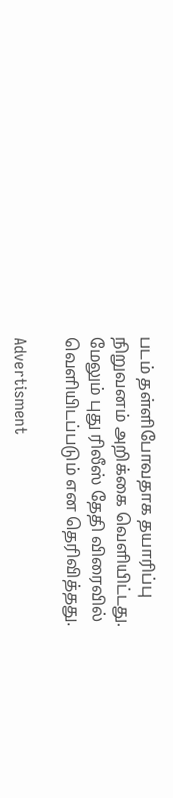படம் தள்ளிபோவதாக தயாரிப்பு நிறுவனம் அறிக்கை வெளியிட்டது. மேலும் புது ரிலீஸ் தேதி விரைவில் வெளியிடப்படும் என தெரிவித்தது.

Advertisment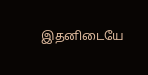இதனிடையே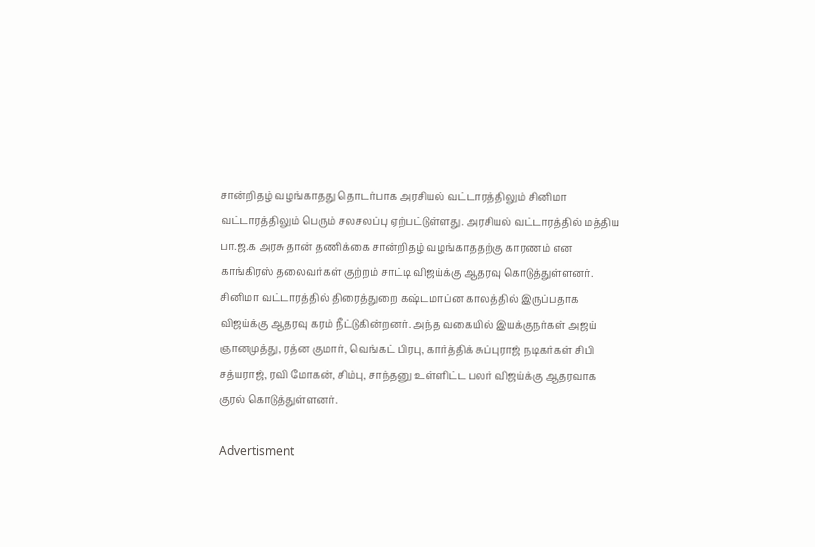சான்றிதழ் வழங்காதது தொடர்பாக அரசியல் வட்டாரத்திலும் சினிமா வட்டாரத்திலும் பெரும் சலசலப்பு ஏற்பட்டுள்ளது. அரசியல் வட்டாரத்தில் மத்திய பா.ஜ.க அரசு தான் தணிக்கை சான்றிதழ் வழங்காததற்கு காரணம் என காங்கிரஸ் தலைவர்கள் குற்றம் சாட்டி விஜய்க்கு ஆதரவு கொடுத்துள்ளனர். சினிமா வட்டாரத்தில் திரைத்துறை கஷ்டமாப்ன காலத்தில் இருப்பதாக விஜய்க்கு ஆதரவு கரம் நீட்டுகின்றனர். அந்த வகையில் இயக்குநர்கள் அஜய் ஞானமுத்து, ரத்ன குமார், வெங்கட் பிரபு, கார்த்திக் சுப்புராஜ் நடிகர்கள் சிபி சத்யராஜ், ரவி மோகன், சிம்பு, சாந்தனு உள்ளிட்ட பலர் விஜய்க்கு ஆதரவாக குரல் கொடுத்துள்ளனர்.

Advertisment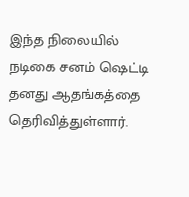இந்த நிலையில் நடிகை சனம் ஷெட்டி தனது ஆதங்கத்தை தெரிவித்துள்ளார்.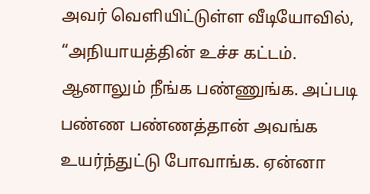அவர் வெளியிட்டுள்ள வீடியோவில், “அநியாயத்தின் உச்ச கட்டம். ஆனாலும் நீங்க பண்ணுங்க. அப்படி பண்ண பண்ணத்தான் அவங்க உயர்ந்துட்டு போவாங்க. ஏன்னா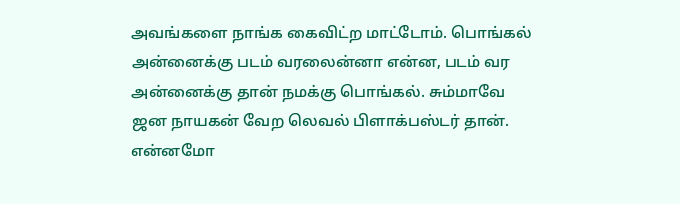அவங்களை நாங்க கைவிட்ற மாட்டோம். பொங்கல் அன்னைக்கு படம் வரலைன்னா என்ன, படம் வர அன்னைக்கு தான் நமக்கு பொங்கல். சும்மாவே ஜன நாயகன் வேற லெவல் பிளாக்பஸ்டர் தான். என்னமோ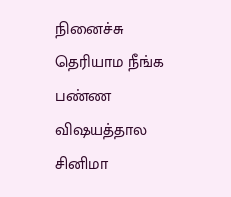நினைச்சு தெரியாம நீங்க பண்ண விஷயத்தால சினிமா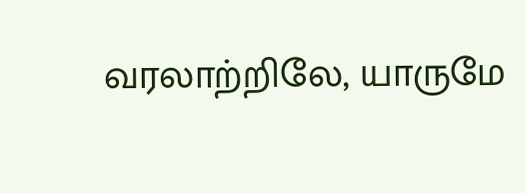வரலாற்றிலே, யாருமே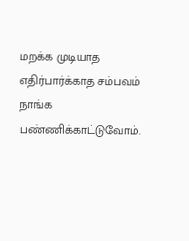மறக்க முடியாத எதிர்பார்க்காத சம்பவம் நாங்க பண்ணிக்காட்டுவோம்.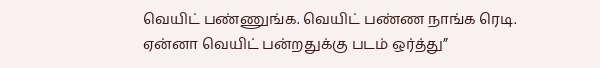வெயிட் பண்ணுங்க. வெயிட் பண்ண நாங்க ரெடி. ஏன்னா வெயிட் பன்றதுக்கு படம் ஒர்த்து”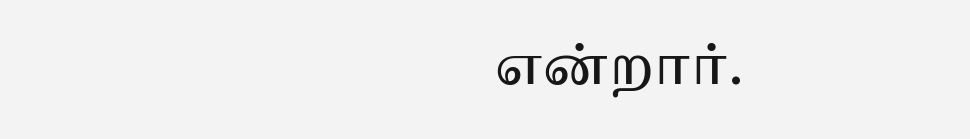என்றார்.